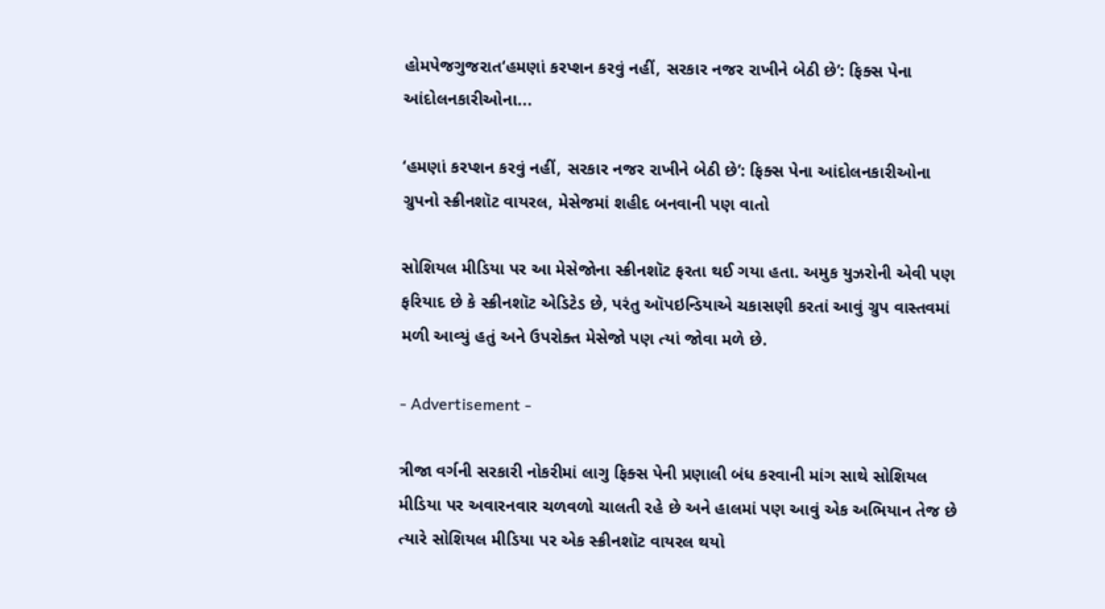હોમપેજગુજરાત‘હમણાં કરપ્શન કરવું નહીં, સરકાર નજર રાખીને બેઠી છે’: ફિક્સ પેના આંદોલનકારીઓના...

‘હમણાં કરપ્શન કરવું નહીં, સરકાર નજર રાખીને બેઠી છે’: ફિક્સ પેના આંદોલનકારીઓના ગ્રુપનો સ્ક્રીનશૉટ વાયરલ, મેસેજમાં શહીદ બનવાની પણ વાતો

સોશિયલ મીડિયા પર આ મેસેજોના સ્ક્રીનશૉટ ફરતા થઈ ગયા હતા. અમુક યુઝરોની એવી પણ ફરિયાદ છે કે સ્ક્રીનશૉટ એડિટેડ છે, પરંતુ ઑપઇન્ડિયાએ ચકાસણી કરતાં આવું ગ્રુપ વાસ્તવમાં મળી આવ્યું હતું અને ઉપરોક્ત મેસેજો પણ ત્યાં જોવા મળે છે.

- Advertisement -

ત્રીજા વર્ગની સરકારી નોકરીમાં લાગુ ફિક્સ પેની પ્રણાલી બંધ કરવાની માંગ સાથે સોશિયલ મીડિયા પર અવારનવાર ચળવળો ચાલતી રહે છે અને હાલમાં પણ આવું એક અભિયાન તેજ છે ત્યારે સોશિયલ મીડિયા પર એક સ્ક્રીનશૉટ વાયરલ થયો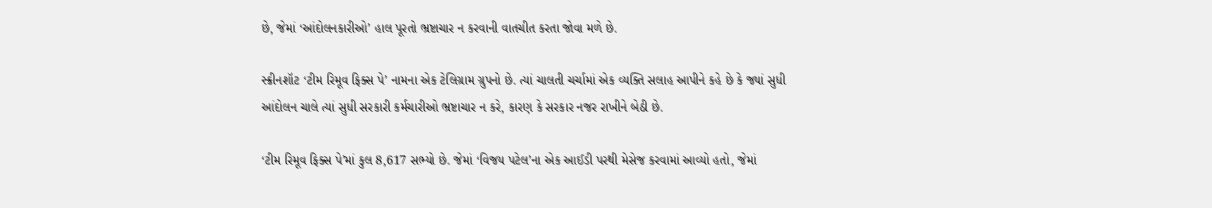છે, જેમાં ‘આંદોલનકારીઓ’ હાલ પૂરતો ભ્રષ્ટાચાર ન કરવાની વાતચીત કરતા જોવા મળે છે.

સ્ક્રીનશૉટ ‘ટીમ રિમૂવ ફિક્સ પે’ નામના એક ટેલિગ્રામ ગ્રુપનો છે. ત્યાં ચાલતી ચર્ચામાં એક વ્યક્તિ સલાહ આપીને કહે છે કે જ્યાં સુધી આંદોલન ચાલે ત્યાં સુધી સરકારી કર્મચારીઓ ભ્રષ્ટાચાર ન કરે, કારણ કે સરકાર નજર રાખીને બેઠી છે.

‘ટીમ રિમૂવ ફિક્સ પે’માં કુલ 8,617 સભ્યો છે. જેમાં ‘વિજય પટેલ’ના એક આઈડી પરથી મેસેજ કરવામાં આવ્યો હતો, જેમાં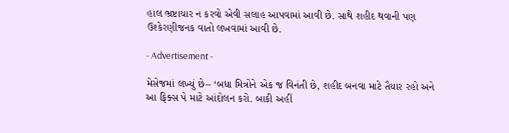હાલ ભ્રષ્ટાચાર ન કરવો એવી સલાહ આપવામાં આવી છે. સાથે શહીદ થવાની પણ ઉશ્કેરણીજનક વાતો લખવામાં આવી છે.

- Advertisement -

મેસેજમાં લખ્યું છે– ‘બધા મિત્રોને એક જ વિનંતી છે, શહીદ બનવા માટે તૈયાર રહો અને આ ફિક્સ પે માટે આંદોલન કરો. બાકી અહીં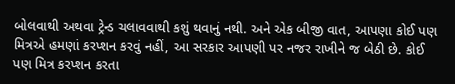બોલવાથી અથવા ટ્રેન્ડ ચલાવવાથી કશું થવાનું નથી. અને એક બીજી વાત, આપણા કોઈ પણ મિત્રએ હમણાં કરપ્શન કરવું નહીં, આ સરકાર આપણી પર નજર રાખીને જ બેઠી છે. કોઈ પણ મિત્ર કરપ્શન કરતા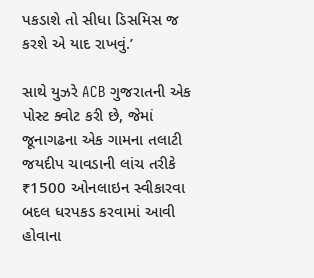પકડાશે તો સીધા ડિસમિસ જ કરશે એ યાદ રાખવું.’

સાથે યુઝરે ACB ગુજરાતની એક પોસ્ટ ક્વોટ કરી છે, જેમાં જૂનાગઢના એક ગામના તલાટી જયદીપ ચાવડાની લાંચ તરીકે ₹1500 ઓનલાઇન સ્વીકારવા બદલ ધરપકડ કરવામાં આવી હોવાના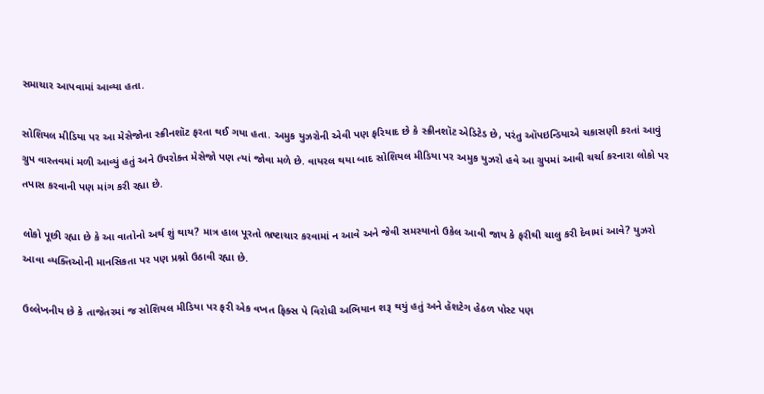સમાચાર આપવામાં આવ્યા હતા.

સોશિયલ મીડિયા પર આ મેસેજોના સ્ક્રીનશૉટ ફરતા થઈ ગયા હતા. અમુક યુઝરોની એવી પણ ફરિયાદ છે કે સ્ક્રીનશૉટ એડિટેડ છે, પરંતુ ઑપઇન્ડિયાએ ચકાસણી કરતાં આવું ગ્રુપ વાસ્તવમાં મળી આવ્યું હતું અને ઉપરોક્ત મેસેજો પણ ત્યાં જોવા મળે છે. વાયરલ થયા બાદ સોશિયલ મીડિયા પર અમુક યુઝરો હવે આ ગ્રુપમાં આવી ચર્ચા કરનારા લોકો પર તપાસ કરવાની પણ માંગ કરી રહ્યા છે.

લોકો પૂછી રહ્યા છે કે આ વાતોનો અર્થ શું થાય? માત્ર હાલ પૂરતો ભ્રષ્ટાચાર કરવામાં ન આવે અને જેવી સમસ્યાનો ઉકેલ આવી જાય કે ફરીથી ચાલુ કરી દેવામાં આવે? યુઝરો આવા વ્યક્તિઓની માનસિકતા પર પણ પ્રશ્નો ઉઠાવી રહ્યા છે.

ઉલ્લેખનીય છે કે તાજેતરમાં જ સોશિયલ મીડિયા પર ફરી એક વખત ફિક્સ પે વિરોધી અભિયાન શરૂ થયું હતું અને હૅશટેગ હેઠળ પોસ્ટ પણ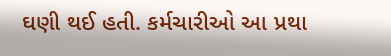ઘણી થઈ હતી. કર્મચારીઓ આ પ્રથા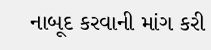નાબૂદ કરવાની માંગ કરી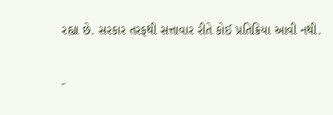રહ્યા છે. સરકાર તરફથી સત્તાવાર રીતે કોઈ પ્રતિક્રિયા આવી નથી.

-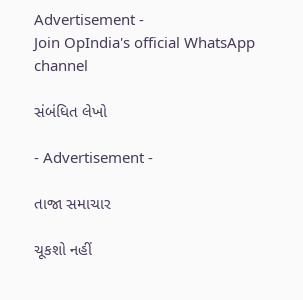Advertisement -
Join OpIndia's official WhatsApp channel

સંબંધિત લેખો

- Advertisement -

તાજા સમાચાર

ચૂકશો નહીં